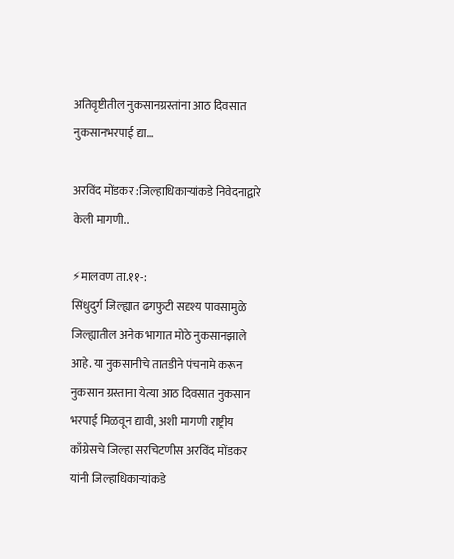अतिवृष्टीतील नुकसानग्रस्तांना आठ दिवसात नुकसानभरपाई द्या…

अरविंद मोंडकर :जिल्हाधिकाऱ्यांकडे निवेदनाद्वारे केली मागणी..

⚡मालवण ता.११-:
सिंधुदुर्ग जिल्ह्यात ढगफुटी सदृश्य पावसामुळे जिल्ह्यातील अनेक भागात मोठे नुकसानझाले आहे. या नुकसानीचे तातडीने पंचनामे करून नुकसान ग्रस्ताना येत्या आठ दिवसात नुकसान भरपाई मिळवून द्यावी, अशी मागणी राष्ट्रीय काँग्रेसचे जिल्हा सरचिटणीस अरविंद मोंडकर यांनी जिल्हाधिकाऱ्यांकडे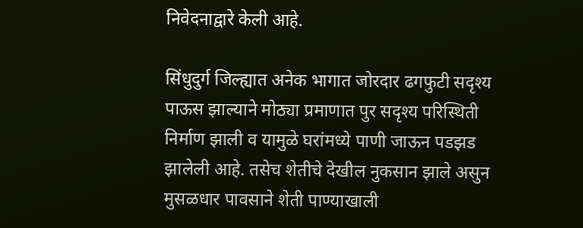निवेदनाद्वारे केली आहे.

सिंधुदुर्ग जिल्ह्यात अनेक भागात जोरदार ढगफुटी सदृश्य पाऊस झाल्याने मोठ्या प्रमाणात पुर सदृश्य परिस्थिती निर्माण झाली व यामुळे घरांमध्ये पाणी जाऊन पडझड झालेली आहे. तसेच शेतीचे देखील नुकसान झाले असुन मुसळधार पावसाने शेती पाण्याखाली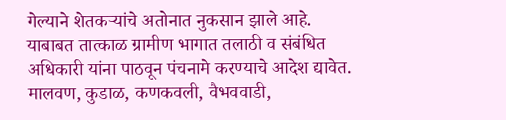गेल्याने शेतकऱ्यांचे अतोनात नुकसान झाले आहे. याबाबत तात्काळ ग्रामीण भागात तलाठी व संबंधित अधिकारी यांना पाठवून पंचनामे करण्याचे आदेश द्यावेत. मालवण, कुडाळ, कणकवली, वैभववाडी,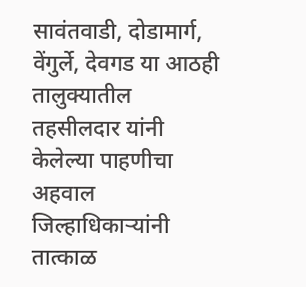सावंतवाडी, दोडामार्ग, वेंगुर्ले, देवगड या आठही तालुक्यातील तहसीलदार यांनी केलेल्या पाहणीचा अहवाल जिल्हाधिकाऱ्यांनी तात्काळ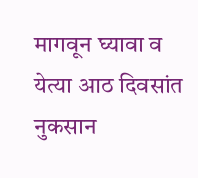मागवून घ्यावा व येत्या आठ दिवसांत नुकसान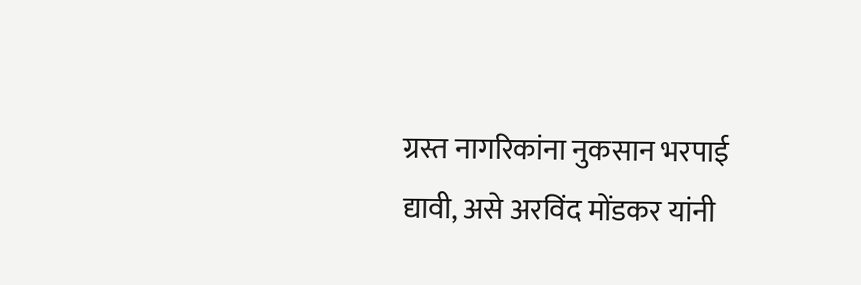ग्रस्त नागरिकांना नुकसान भरपाई द्यावी, असे अरविंद मोंडकर यांनी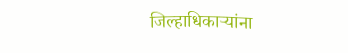जिल्हाधिकाऱ्यांना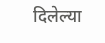दिलेल्या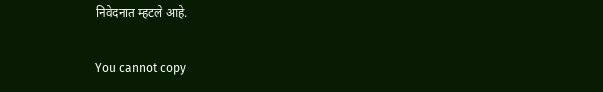निवेदनात म्हटले आहे.

You cannot copy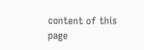content of this page